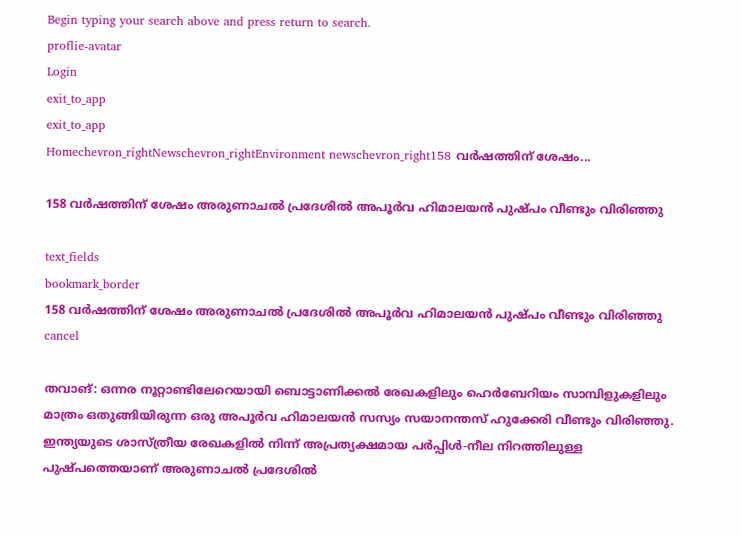Begin typing your search above and press return to search.
proflie-avatar
Login
exit_to_app
exit_to_app
Homechevron_rightNewschevron_rightEnvironment newschevron_right158 വർഷത്തിന് ശേഷം...

158 വർഷത്തിന് ശേഷം അരുണാചൽ പ്രദേശിൽ അപൂർവ ഹിമാലയൻ പുഷ്പം വീണ്ടും വിരിഞ്ഞു

text_fields
bookmark_border
158 വർഷത്തിന് ശേഷം അരുണാചൽ പ്രദേശിൽ അപൂർവ ഹിമാലയൻ പുഷ്പം വീണ്ടും വിരിഞ്ഞു
cancel

തവാങ്: ഒന്നര നൂറ്റാണ്ടിലേറെയായി ബൊട്ടാണിക്കൽ രേഖകളിലും ഹെർബേറിയം സാമ്പിളുകളിലും മാത്രം ഒതുങ്ങിയിരുന്ന ഒരു അപൂർവ ഹിമാലയൻ സസ്യം സയാനന്തസ് ഹുക്കേരി വീണ്ടും വിരിഞ്ഞു. ഇന്ത്യയുടെ ശാസ്ത്രീയ രേഖകളിൽ നിന്ന് അപ്രത്യക്ഷമായ പർപ്പിൾ-നീല നിറത്തിലുള്ള പുഷ്പത്തെയാണ് അരുണാചൽ പ്രദേശിൽ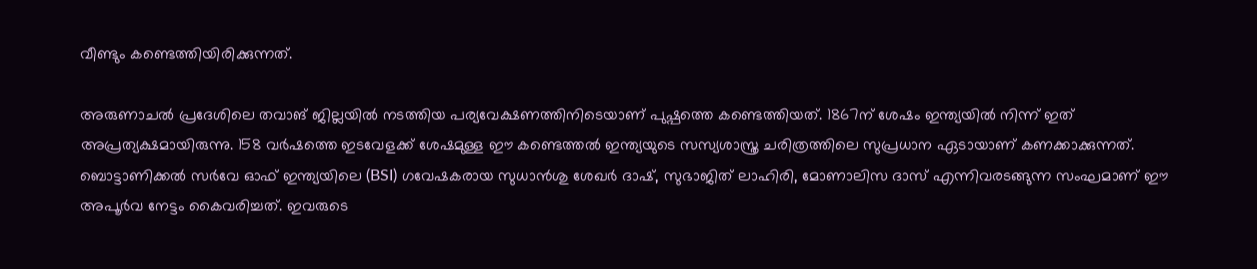വീണ്ടും കണ്ടെത്തിയിരിക്കുന്നത്.

അരുണാചൽ പ്രദേശിലെ തവാങ് ജില്ലയിൽ നടത്തിയ പര്യവേക്ഷണത്തിനിടെയാണ് പുഷ്പത്തെ കണ്ടെത്തിയത്. 1867ന് ശേഷം ഇന്ത്യയിൽ നിന്ന് ഇത് അപ്രത്യക്ഷമായിരുന്നു. 158 വർഷത്തെ ഇടവേളക്ക് ശേഷമുള്ള ഈ കണ്ടെത്തൽ ഇന്ത്യയുടെ സസ്യശാസ്ത്ര ചരിത്രത്തിലെ സുപ്രധാന ഏടായാണ് കണക്കാക്കുന്നത്. ബൊട്ടാണിക്കൽ സർവേ ഓഫ് ഇന്ത്യയിലെ (BSI) ഗവേഷകരായ സുധാൻശു ശേഖർ ദാഷ്, സുഭാജിത് ലാഹിരി, മോണാലിസ ദാസ് എന്നിവരടങ്ങുന്ന സംഘമാണ് ഈ അപൂർവ നേട്ടം കൈവരിച്ചത്. ഇവരുടെ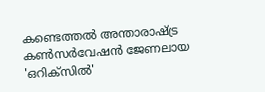കണ്ടെത്തൽ അന്താരാഷ്ട്ര കൺസർവേഷൻ ജേണലായ 'ഒറിക്സിൽ'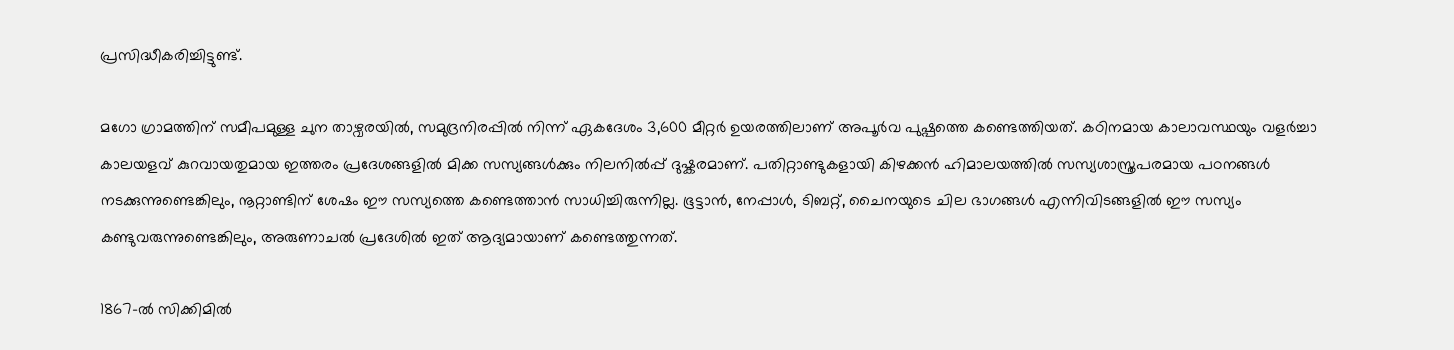പ്രസിദ്ധീകരിച്ചിട്ടുണ്ട്.

മഗോ ഗ്രാമത്തിന് സമീപമുള്ള ചുന താഴ്വരയിൽ, സമുദ്രനിരപ്പിൽ നിന്ന് ഏകദേശം 3,600 മീറ്റർ ഉയരത്തിലാണ് അപൂർവ പുഷ്പത്തെ കണ്ടെത്തിയത്. കഠിനമായ കാലാവസ്ഥയും വളർച്ചാ കാലയളവ് കുറവായതുമായ ഇത്തരം പ്രദേശങ്ങളിൽ മിക്ക സസ്യങ്ങൾക്കും നിലനിൽപ്പ് ദുഷ്കരമാണ്. പതിറ്റാണ്ടുകളായി കിഴക്കൻ ഹിമാലയത്തിൽ സസ്യശാസ്ത്രപരമായ പഠനങ്ങൾ നടക്കുന്നുണ്ടെങ്കിലും, നൂറ്റാണ്ടിന് ശേഷം ഈ സസ്യത്തെ കണ്ടെത്താൻ സാധിച്ചിരുന്നില്ല. ഭൂട്ടാൻ, നേപ്പാൾ, ടിബറ്റ്, ചൈനയുടെ ചില ഭാഗങ്ങൾ എന്നിവിടങ്ങളിൽ ഈ സസ്യം കണ്ടുവരുന്നുണ്ടെങ്കിലും, അരുണാചൽ പ്രദേശിൽ ഇത് ആദ്യമായാണ് കണ്ടെത്തുന്നത്.

1867-ൽ സിക്കിമിൽ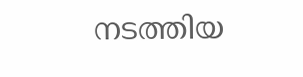നടത്തിയ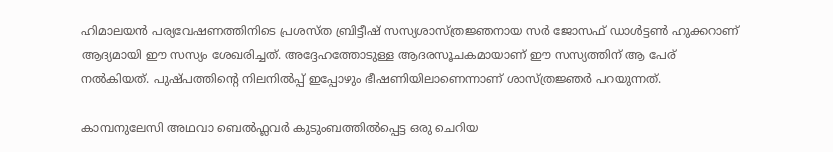ഹിമാലയൻ പര്യവേഷണത്തിനിടെ പ്രശസ്ത ബ്രിട്ടീഷ് സസ്യശാസ്ത്രജ്ഞനായ സർ ജോസഫ് ഡാൾട്ടൺ ഹുക്കറാണ് ആദ്യമായി ഈ സസ്യം ശേഖരിച്ചത്. അദ്ദേഹത്തോടുള്ള ആദരസൂചകമായാണ് ഈ സസ്യത്തിന് ആ പേര് നൽകിയത്. പുഷ്പത്തിന്‍റെ നിലനിൽപ്പ് ഇപ്പോഴും ഭീഷണിയിലാണെന്നാണ് ശാസ്ത്രജ്ഞർ പറയുന്നത്.

കാമ്പനുലേസി അഥവാ ബെൽഫ്ലവർ കുടുംബത്തിൽപ്പെട്ട ഒരു ചെറിയ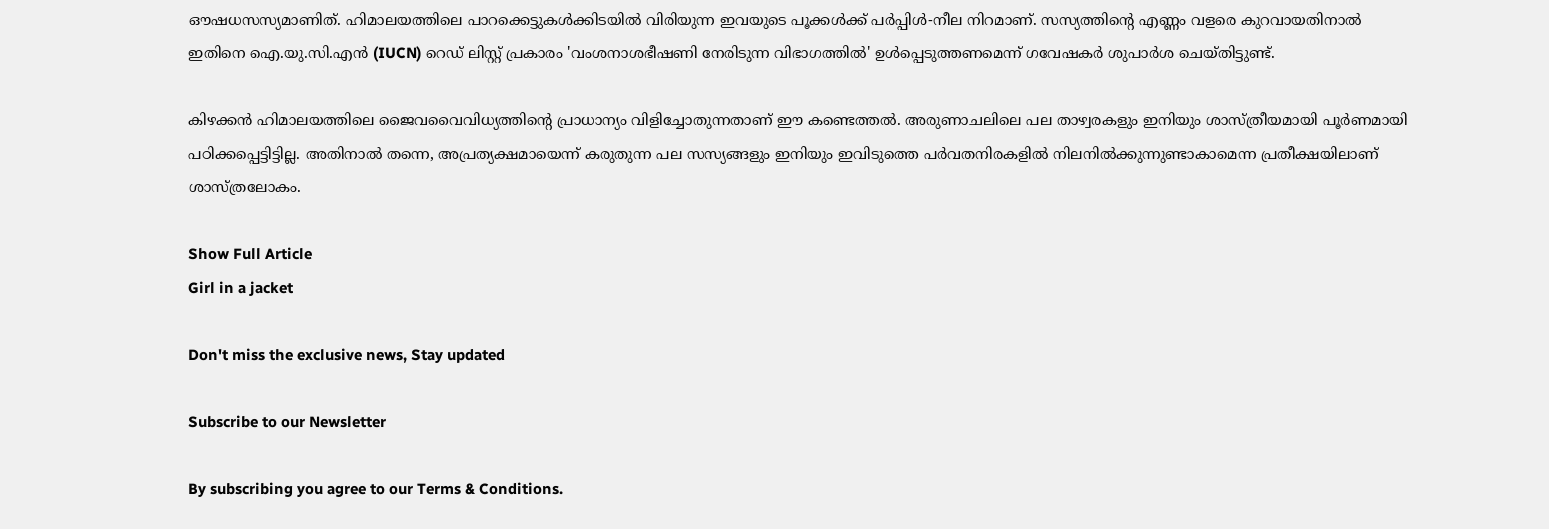ഔഷധസസ്യമാണിത്. ഹിമാലയത്തിലെ പാറക്കെട്ടുകൾക്കിടയിൽ വിരിയുന്ന ഇവയുടെ പൂക്കൾക്ക് പർപ്പിൾ-നീല നിറമാണ്. സസ്യത്തിന്റെ എണ്ണം വളരെ കുറവായതിനാൽ ഇതിനെ ഐ.യു.സി.എൻ (IUCN) റെഡ് ലിസ്റ്റ് പ്രകാരം 'വംശനാശഭീഷണി നേരിടുന്ന വിഭാഗത്തിൽ' ഉൾപ്പെടുത്തണമെന്ന് ഗവേഷകർ ശുപാർശ ചെയ്തിട്ടുണ്ട്.

കിഴക്കൻ ഹിമാലയത്തിലെ ജൈവവൈവിധ്യത്തിന്‍റെ പ്രാധാന്യം വിളിച്ചോതുന്നതാണ് ഈ കണ്ടെത്തൽ. അരുണാചലിലെ പല താഴ്വരകളും ഇനിയും ശാസ്ത്രീയമായി പൂർണമായി പഠിക്കപ്പെട്ടിട്ടില്ല. അതിനാൽ തന്നെ, അപ്രത്യക്ഷമായെന്ന് കരുതുന്ന പല സസ്യങ്ങളും ഇനിയും ഇവിടുത്തെ പർവതനിരകളിൽ നിലനിൽക്കുന്നുണ്ടാകാമെന്ന പ്രതീക്ഷയിലാണ് ശാസ്ത്രലോകം.

Show Full Article
Girl in a jacket

Don't miss the exclusive news, Stay updated

Subscribe to our Newsletter

By subscribing you agree to our Terms & Conditions.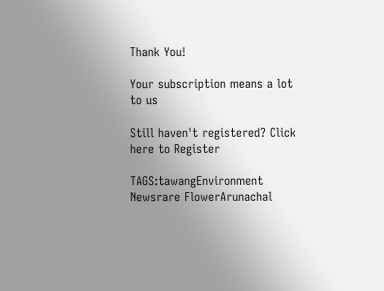Thank You!

Your subscription means a lot to us

Still haven't registered? Click here to Register

TAGS:tawangEnvironment Newsrare FlowerArunachal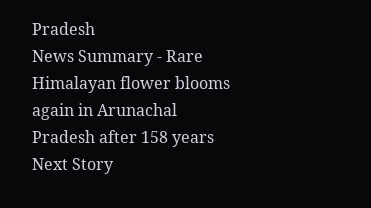Pradesh
News Summary - Rare Himalayan flower blooms again in Arunachal Pradesh after 158 years
Next Story